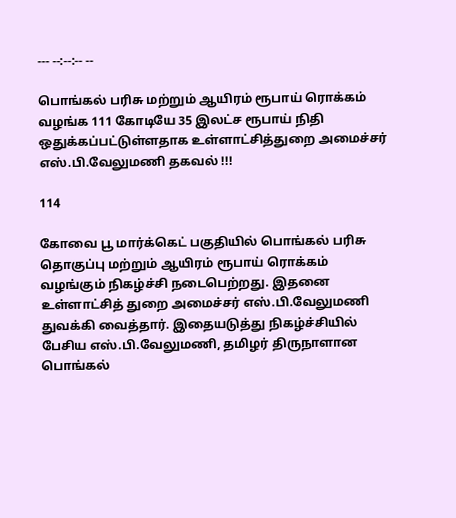--- --:--:-- --

பொங்கல் பரிசு மற்றும் ஆயிரம் ரூபாய் ரொக்கம் வழங்க 111 கோடியே 35 இலட்ச ரூபாய் நிதி ஒதுக்கப்பட்டுள்ளதாக உள்ளாட்சித்துறை அமைச்சர் எஸ்.பி.வேலுமணி தகவல் !!!

114

கோவை பூ மார்க்கெட் பகுதியில் பொங்கல் பரிசு தொகுப்பு மற்றும் ஆயிரம் ரூபாய் ரொக்கம் வழங்கும் நிகழ்ச்சி நடைபெற்றது. இதனை உள்ளாட்சித் துறை அமைச்சர் எஸ்.பி.வேலுமணி துவக்கி வைத்தார். இதையடுத்து நிகழ்ச்சியில் பேசிய எஸ்.பி.வேலுமணி, தமிழர் திருநாளான பொங்கல்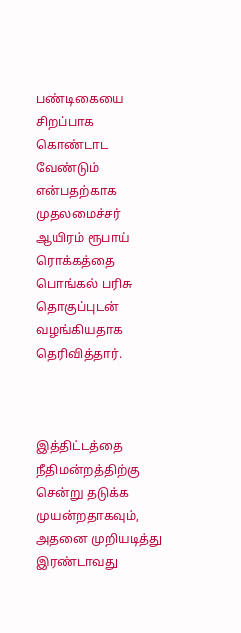பண்டிகையை சிறப்பாக கொண்டாட வேண்டும் என்பதற்காக முதலமைச்சர் ஆயிரம் ரூபாய் ரொக்கத்தை பொங்கல் பரிசு தொகுப்புடன் வழங்கியதாக தெரிவித்தார்.



இத்திட்டத்தை நீதிமன்றத்திற்கு சென்று தடுக்க முயன்றதாகவும், அதனை முறியடித்து இரண்டாவது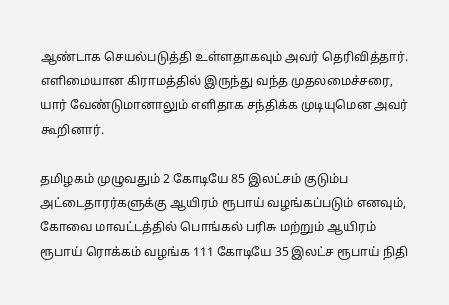ஆண்டாக செயல்படுத்தி உள்ளதாகவும் அவர் தெரிவித்தார். எளிமையான கிராமத்தில் இருந்து வந்த முதலமைச்சரை, யார் வேண்டுமானாலும் எளிதாக சந்திக்க முடியுமென அவர் கூறினார்.

தமிழகம் முழுவதும் 2 கோடியே 85 இலட்சம் குடும்ப அட்டைதாரர்களுக்கு ஆயிரம் ரூபாய் வழங்கப்படும் எனவும், கோவை மாவட்டத்தில் பொங்கல் பரிசு மற்றும் ஆயிரம் ரூபாய் ரொக்கம் வழங்க 111 கோடியே 35 இலட்ச ரூபாய் நிதி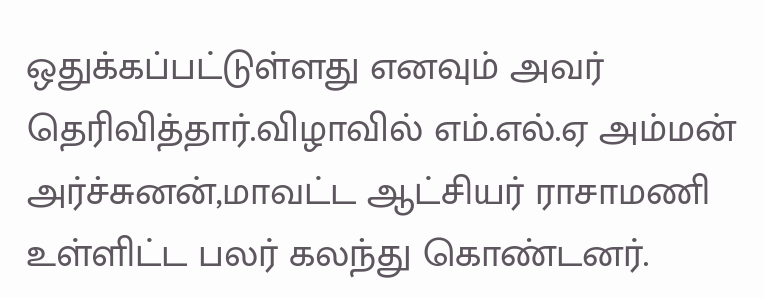ஒதுக்கப்பட்டுள்ளது எனவும் அவர் தெரிவித்தார்.விழாவில் எம்.எல்.ஏ அம்மன் அர்ச்சுனன்,மாவட்ட ஆட்சியர் ராசாமணி உள்ளிட்ட பலர் கலந்து கொண்டனர்.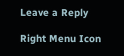Leave a Reply

Right Menu Icon